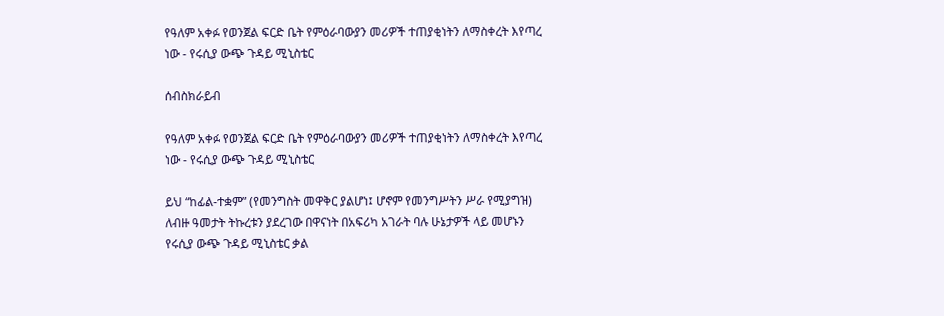የዓለም አቀፉ የወንጀል ፍርድ ቤት የምዕራባውያን መሪዎች ተጠያቂነትን ለማስቀረት እየጣረ ነው - የሩሲያ ውጭ ጉዳይ ሚኒስቴር

ሰብስክራይብ

የዓለም አቀፉ የወንጀል ፍርድ ቤት የምዕራባውያን መሪዎች ተጠያቂነትን ለማስቀረት እየጣረ ነው - የሩሲያ ውጭ ጉዳይ ሚኒስቴር

ይህ “ከፊል-ተቋም” (የመንግስት መዋቅር ያልሆነ፤ ሆኖም የመንግሥትን ሥራ የሚያግዝ) ለብዙ ዓመታት ትኩረቱን ያደረገው በዋናነት በአፍሪካ አገራት ባሉ ሁኔታዎች ላይ መሆኑን የሩሲያ ውጭ ጉዳይ ሚኒስቴር ቃል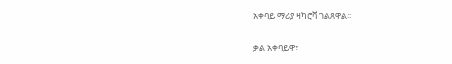አቀባይ ማሪያ ዛካሮቫ ገልጸዋል፡፡

ቃል አቀባይዋ፣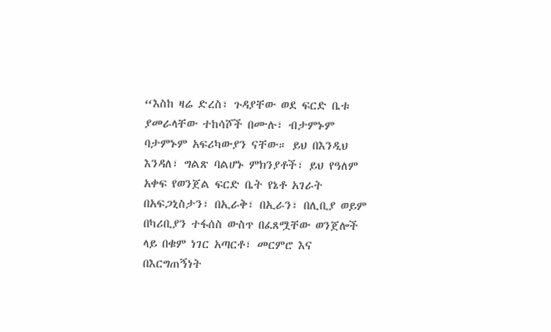“እስከ ዛሬ ድረስ፣ ጉዳያቸው ወደ ፍርድ ቤቱ ያመራላቸው ተከሳሾች በሙሉ፣ ብታምኑም ባታምኑም አፍሪካውያን ናቸው። ይህ በእንዲህ እንዳለ፣ ግልጽ ባልሆኑ ምክንያቶች፣ ይህ የዓለም አቀፍ የወንጀል ፍርድ ቤት የኔቶ አገራት በአፍጋኒስታን፣ በኢራቅ፣ በኢራን፣ በሊቢያ ወይም በካሪቢያን ተፋሰስ ውስጥ በፈጸሟቸው ወንጀሎች ላይ በቁም ነገር አጣርቶ፣ መርምሮ እና በእርግጠኝነት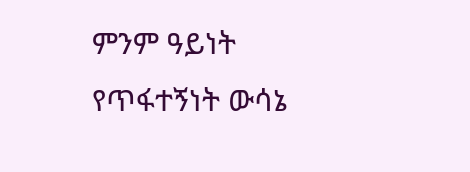ምንም ዓይነት የጥፋተኝነት ውሳኔ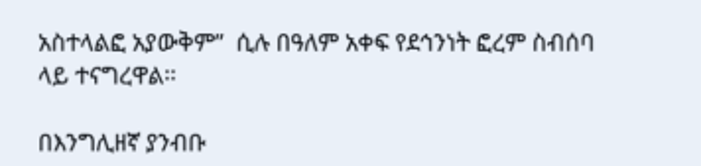አስተላልፎ አያውቅም”  ሲሉ በዓለም አቀፍ የደኅንነት ፎረም ስብሰባ ላይ ተናግረዋል፡፡

በእንግሊዘኛ ያንብቡ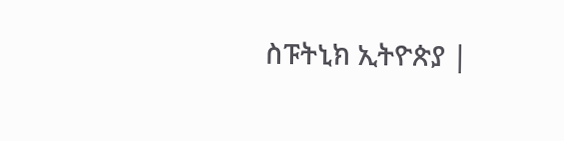ስፑትኒክ ኢትዮጵያ |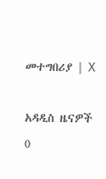መተግበሪያ | X

አዳዲስ ዜናዎች
0